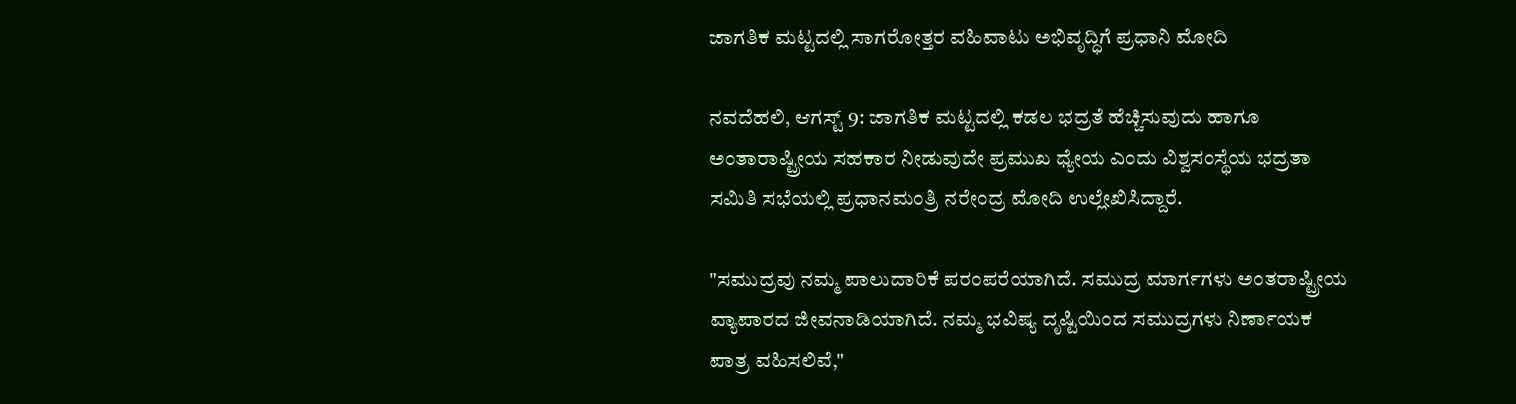ಜಾಗತಿಕ ಮಟ್ಟದಲ್ಲಿ ಸಾಗರೋತ್ತರ ವಹಿವಾಟು ಅಭಿವೃದ್ಧಿಗೆ ಪ್ರಧಾನಿ ಮೋದಿ

ನವದೆಹಲಿ, ಆಗಸ್ಟ್ 9: ಜಾಗತಿಕ ಮಟ್ಟದಲ್ಲಿ ಕಡಲ ಭದ್ರತೆ ಹೆಚ್ಚಿಸುವುದು ಹಾಗೂ ಅಂತಾರಾಷ್ಟ್ರೀಯ ಸಹಕಾರ ನೀಡುವುದೇ ಪ್ರಮುಖ ಧ್ಯೇಯ ಎಂದು ವಿಶ್ವಸಂಸ್ಥೆಯ ಭದ್ರತಾ ಸಮಿತಿ ಸಭೆಯಲ್ಲಿ ಪ್ರಧಾನಮಂತ್ರಿ ನರೇಂದ್ರ ಮೋದಿ ಉಲ್ಲೇಖಿಸಿದ್ದಾರೆ.

"ಸಮುದ್ರವು ನಮ್ಮ ಪಾಲುದಾರಿಕೆ ಪರಂಪರೆಯಾಗಿದೆ. ಸಮುದ್ರ ಮಾರ್ಗಗಳು ಅಂತರಾಷ್ಟ್ರೀಯ ವ್ಯಾಪಾರದ ಜೀವನಾಡಿಯಾಗಿದೆ. ನಮ್ಮ ಭವಿಷ್ಯ ದೃಷ್ಟಿಯಿಂದ ಸಮುದ್ರಗಳು ನಿರ್ಣಾಯಕ ಪಾತ್ರ ವಹಿಸಲಿವೆ,"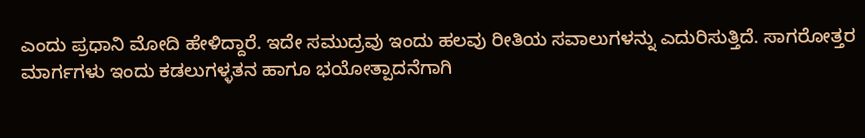ಎಂದು ಪ್ರಧಾನಿ ಮೋದಿ ಹೇಳಿದ್ದಾರೆ. ಇದೇ ಸಮುದ್ರವು ಇಂದು ಹಲವು ರೀತಿಯ ಸವಾಲುಗಳನ್ನು ಎದುರಿಸುತ್ತಿದೆ. ಸಾಗರೋತ್ತರ ಮಾರ್ಗಗಳು ಇಂದು ಕಡಲುಗಳ್ಳತನ ಹಾಗೂ ಭಯೋತ್ಪಾದನೆಗಾಗಿ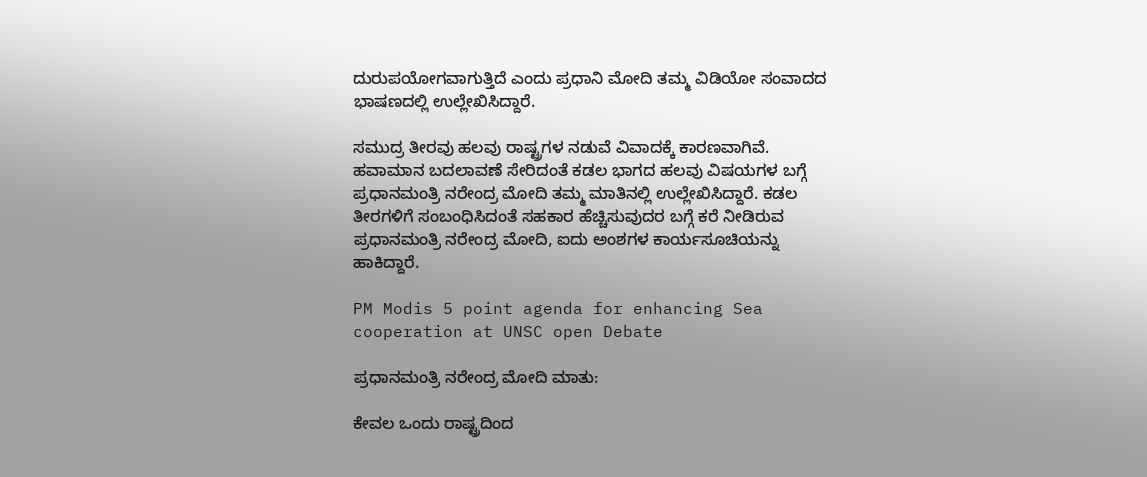ದುರುಪಯೋಗವಾಗುತ್ತಿದೆ ಎಂದು ಪ್ರಧಾನಿ ಮೋದಿ ತಮ್ಮ ವಿಡಿಯೋ ಸಂವಾದದ ಭಾಷಣದಲ್ಲಿ ಉಲ್ಲೇಖಿಸಿದ್ದಾರೆ.

ಸಮುದ್ರ ತೀರವು ಹಲವು ರಾಷ್ಟ್ರಗಳ ನಡುವೆ ವಿವಾದಕ್ಕೆ ಕಾರಣವಾಗಿವೆ. ಹವಾಮಾನ ಬದಲಾವಣೆ ಸೇರಿದಂತೆ ಕಡಲ ಭಾಗದ ಹಲವು ವಿಷಯಗಳ ಬಗ್ಗೆ ಪ್ರಧಾನಮಂತ್ರಿ ನರೇಂದ್ರ ಮೋದಿ ತಮ್ಮ ಮಾತಿನಲ್ಲಿ ಉಲ್ಲೇಖಿಸಿದ್ದಾರೆ. ಕಡಲ ತೀರಗಳಿಗೆ ಸಂಬಂಧಿಸಿದಂತೆ ಸಹಕಾರ ಹೆಚ್ಚಿಸುವುದರ ಬಗ್ಗೆ ಕರೆ ನೀಡಿರುವ ಪ್ರಧಾನಮಂತ್ರಿ ನರೇಂದ್ರ ಮೋದಿ, ಐದು ಅಂಶಗಳ ಕಾರ್ಯಸೂಚಿಯನ್ನು ಹಾಕಿದ್ದಾರೆ.

PM Modis 5 point agenda for enhancing Sea cooperation at UNSC open Debate

ಪ್ರಧಾನಮಂತ್ರಿ ನರೇಂದ್ರ ಮೋದಿ ಮಾತು:

ಕೇವಲ ಒಂದು ರಾಷ್ಟ್ರದಿಂದ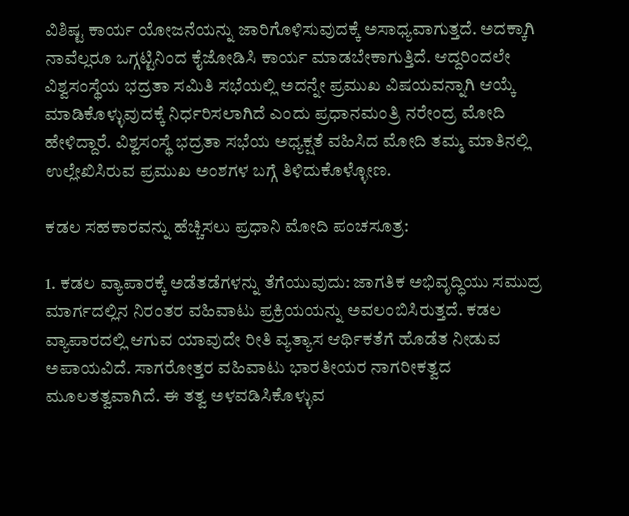ವಿಶಿಷ್ಟ ಕಾರ್ಯ ಯೋಜನೆಯನ್ನು ಜಾರಿಗೊಳಿಸುವುದಕ್ಕೆ ಅಸಾಧ್ಯವಾಗುತ್ತದೆ. ಅದಕ್ಕಾಗಿ ನಾವೆಲ್ಲರೂ ಒಗ್ಗಟ್ಟಿನಿಂದ ಕೈಜೋಡಿಸಿ ಕಾರ್ಯ ಮಾಡಬೇಕಾಗುತ್ತಿದೆ. ಆದ್ದರಿಂದಲೇ ವಿಶ್ವಸಂಸ್ಥೆಯ ಭದ್ರತಾ ಸಮಿತಿ ಸಭೆಯಲ್ಲಿ ಅದನ್ನೇ ಪ್ರಮುಖ ವಿಷಯವನ್ನಾಗಿ ಆಯ್ಕೆ ಮಾಡಿಕೊಳ್ಳುವುದಕ್ಕೆ ನಿರ್ಧರಿಸಲಾಗಿದೆ ಎಂದು ಪ್ರಧಾನಮಂತ್ರಿ ನರೇಂದ್ರ ಮೋದಿ ಹೇಳಿದ್ದಾರೆ. ವಿಶ್ವಸಂಸ್ಥೆ ಭದ್ರತಾ ಸಭೆಯ ಅಧ್ಯಕ್ಷತೆ ವಹಿಸಿದ ಮೋದಿ ತಮ್ಮ ಮಾತಿನಲ್ಲಿ ಉಲ್ಲೇಖಿಸಿರುವ ಪ್ರಮುಖ ಅಂಶಗಳ ಬಗ್ಗೆ ತಿಳಿದುಕೊಳ್ಳೋಣ.

ಕಡಲ ಸಹಕಾರವನ್ನು ಹೆಚ್ಚಿಸಲು ಪ್ರಧಾನಿ ಮೋದಿ ಪಂಚಸೂತ್ರ:

1. ಕಡಲ ವ್ಯಾಪಾರಕ್ಕೆ ಅಡೆತಡೆಗಳನ್ನು ತೆಗೆಯುವುದು: ಜಾಗತಿಕ ಅಭಿವೃದ್ಧಿಯು ಸಮುದ್ರ ಮಾರ್ಗದಲ್ಲಿನ ನಿರಂತರ ವಹಿವಾಟು ಪ್ರಕ್ರಿಯಯನ್ನು ಅವಲಂಬಿಸಿರುತ್ತದೆ. ಕಡಲ ವ್ಯಾಪಾರದಲ್ಲಿ ಆಗುವ ಯಾವುದೇ ರೀತಿ ವ್ಯತ್ಯಾಸ ಆರ್ಥಿಕತೆಗೆ ಹೊಡೆತ ನೀಡುವ ಅಪಾಯವಿದೆ. ಸಾಗರೋತ್ತರ ವಹಿವಾಟು ಭಾರತೀಯರ ನಾಗರೀಕತ್ವದ ಮೂಲತತ್ವವಾಗಿದೆ. ಈ ತತ್ವ ಅಳವಡಿಸಿಕೊಳ್ಳುವ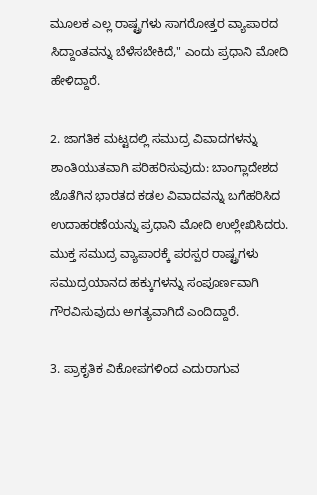ಮೂಲಕ ಎಲ್ಲ ರಾಷ್ಟ್ರಗಳು ಸಾಗರೋತ್ತರ ವ್ಯಾಪಾರದ ಸಿದ್ದಾಂತವನ್ನು ಬೆಳೆಸಬೇಕಿದೆ," ಎಂದು ಪ್ರಧಾನಿ ಮೋದಿ ಹೇಳಿದ್ದಾರೆ.

2. ಜಾಗತಿಕ ಮಟ್ಟದಲ್ಲಿ ಸಮುದ್ರ ವಿವಾದಗಳನ್ನು ಶಾಂತಿಯುತವಾಗಿ ಪರಿಹರಿಸುವುದು: ಬಾಂಗ್ಲಾದೇಶದ ಜೊತೆಗಿನ ಭಾರತದ ಕಡಲ ವಿವಾದವನ್ನು ಬಗೆಹರಿಸಿದ ಉದಾಹರಣೆಯನ್ನು ಪ್ರಧಾನಿ ಮೋದಿ ಉಲ್ಲೇಖಿಸಿದರು. ಮುಕ್ತ ಸಮುದ್ರ ವ್ಯಾಪಾರಕ್ಕೆ ಪರಸ್ಪರ ರಾಷ್ಟ್ರಗಳು ಸಮುದ್ರಯಾನದ ಹಕ್ಕುಗಳನ್ನು ಸಂಪೂರ್ಣವಾಗಿ ಗೌರವಿಸುವುದು ಅಗತ್ಯವಾಗಿದೆ ಎಂದಿದ್ದಾರೆ.

3. ಪ್ರಾಕೃತಿಕ ವಿಕೋಪಗಳಿಂದ ಎದುರಾಗುವ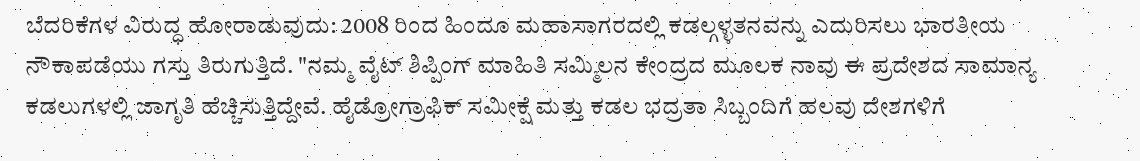ಬೆದರಿಕೆಗಳ ವಿರುದ್ಧ ಹೋರಾಡುವುದು: 2008 ರಿಂದ ಹಿಂದೂ ಮಹಾಸಾಗರದಲ್ಲಿ ಕಡಲ್ಗಳ್ಳತನವನ್ನು ಎದುರಿಸಲು ಭಾರತೀಯ ನೌಕಾಪಡೆಯು ಗಸ್ತು ತಿರುಗುತ್ತಿದೆ. "ನಮ್ಮ ವೈಟ್ ಶಿಪ್ಪಿಂಗ್ ಮಾಹಿತಿ ಸಮ್ಮಿಲನ ಕೇಂದ್ರದ ಮೂಲಕ ನಾವು ಈ ಪ್ರದೇಶದ ಸಾಮಾನ್ಯ ಕಡಲುಗಳಲ್ಲಿ ಜಾಗೃತಿ ಹೆಚ್ಚಿಸುತ್ತಿದ್ದೇವೆ. ಹೈಡ್ರೋಗ್ರಾಫಿಕ್ ಸಮೀಕ್ಷೆ ಮತ್ತು ಕಡಲ ಭದ್ರತಾ ಸಿಬ್ಬಂದಿಗೆ ಹಲವು ದೇಶಗಳಿಗೆ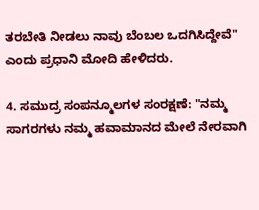ತರಬೇತಿ ನೀಡಲು ನಾವು ಬೆಂಬಲ ಒದಗಿಸಿದ್ದೇವೆ" ಎಂದು ಪ್ರಧಾನಿ ಮೋದಿ ಹೇಳಿದರು.

4. ಸಮುದ್ರ ಸಂಪನ್ಮೂಲಗಳ ಸಂರಕ್ಷಣೆ: "ನಮ್ಮ ಸಾಗರಗಳು ನಮ್ಮ ಹವಾಮಾನದ ಮೇಲೆ ನೇರವಾಗಿ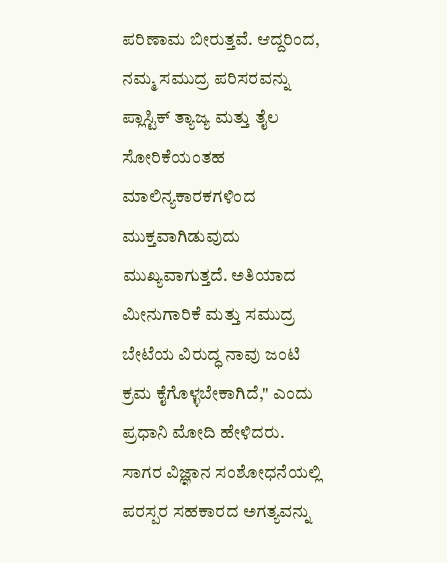ಪರಿಣಾಮ ಬೀರುತ್ತವೆ. ಆದ್ದರಿಂದ, ನಮ್ಮ ಸಮುದ್ರ ಪರಿಸರವನ್ನು ಪ್ಲಾಸ್ಟಿಕ್ ತ್ಯಾಜ್ಯ ಮತ್ತು ತೈಲ ಸೋರಿಕೆಯಂತಹ ಮಾಲಿನ್ಯಕಾರಕಗಳಿಂದ ಮುಕ್ತವಾಗಿಡುವುದು ಮುಖ್ಯವಾಗುತ್ತದೆ. ಅತಿಯಾದ ಮೀನುಗಾರಿಕೆ ಮತ್ತು ಸಮುದ್ರ ಬೇಟೆಯ ವಿರುದ್ಧ ನಾವು ಜಂಟಿ ಕ್ರಮ ಕೈಗೊಳ್ಳಬೇಕಾಗಿದೆ," ಎಂದು ಪ್ರಧಾನಿ ಮೋದಿ ಹೇಳಿದರು. ಸಾಗರ ವಿಜ್ಞಾನ ಸಂಶೋಧನೆಯಲ್ಲಿ ಪರಸ್ಪರ ಸಹಕಾರದ ಅಗತ್ಯವನ್ನು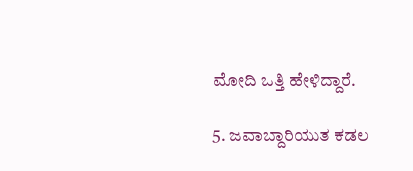ಮೋದಿ ಒತ್ತಿ ಹೇಳಿದ್ದಾರೆ.

5. ಜವಾಬ್ದಾರಿಯುತ ಕಡಲ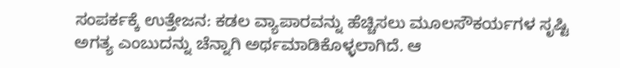ಸಂಪರ್ಕಕ್ಕೆ ಉತ್ತೇಜನ: ಕಡಲ ವ್ಯಾಪಾರವನ್ನು ಹೆಚ್ಚಿಸಲು ಮೂಲಸೌಕರ್ಯಗಳ ಸೃಷ್ಟಿ ಅಗತ್ಯ ಎಂಬುದನ್ನು ಚೆನ್ನಾಗಿ ಅರ್ಥಮಾಡಿಕೊಳ್ಳಲಾಗಿದೆ. ಆ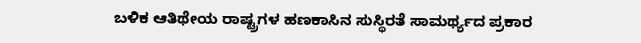ಬಳಿಕ ಆತಿಥೇಯ ರಾಷ್ಟ್ರಗಳ ಹಣಕಾಸಿನ ಸುಸ್ಥಿರತೆ ಸಾಮರ್ಥ್ಯದ ಪ್ರಕಾರ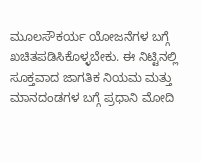ಮೂಲಸೌಕರ್ಯ ಯೋಜನೆಗಳ ಬಗ್ಗೆ ಖಚಿತಪಡಿಸಿಕೊಳ್ಳಬೇಕು. ಈ ನಿಟ್ಟಿನಲ್ಲಿ ಸೂಕ್ತವಾದ ಜಾಗತಿಕ ನಿಯಮ ಮತ್ತು ಮಾನದಂಡಗಳ ಬಗ್ಗೆ ಪ್ರಧಾನಿ ಮೋದಿ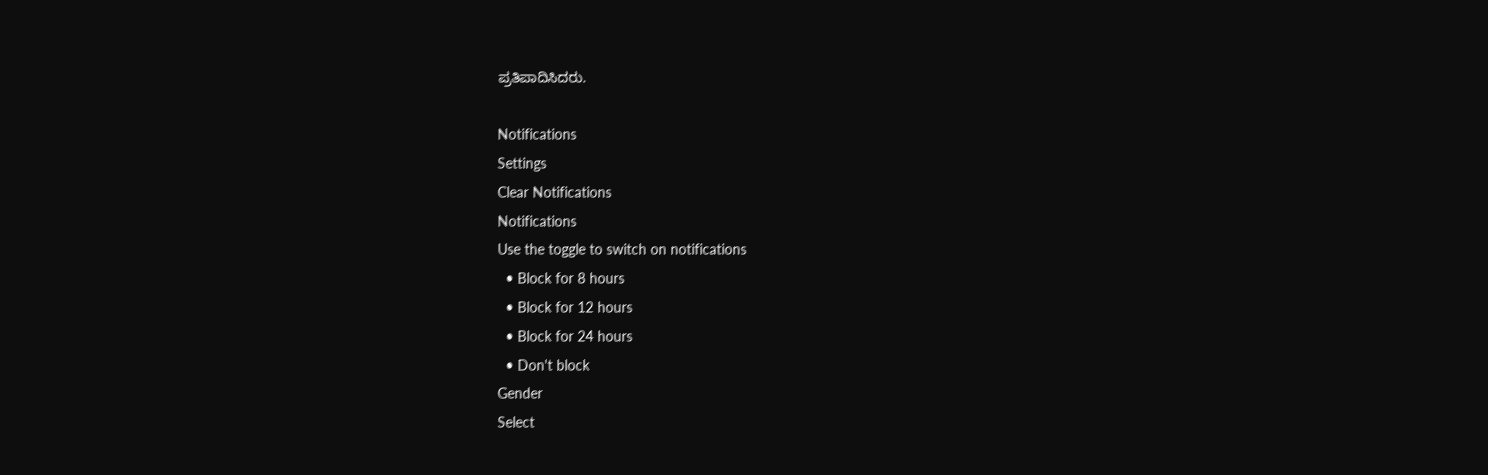ಪ್ರತಿಪಾದಿಸಿದರು.

Notifications
Settings
Clear Notifications
Notifications
Use the toggle to switch on notifications
  • Block for 8 hours
  • Block for 12 hours
  • Block for 24 hours
  • Don't block
Gender
Select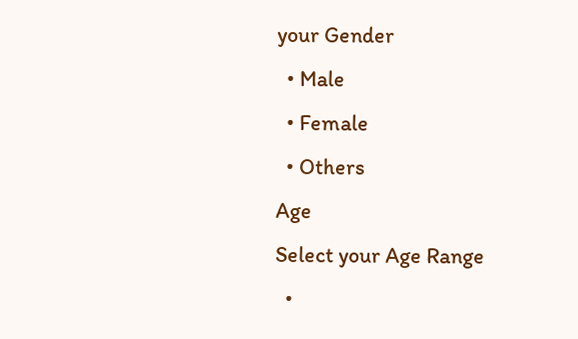your Gender
  • Male
  • Female
  • Others
Age
Select your Age Range
  •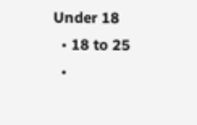Under 18
  • 18 to 25
  •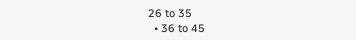26 to 35
  • 36 to 45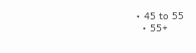• 45 to 55
  • 55+